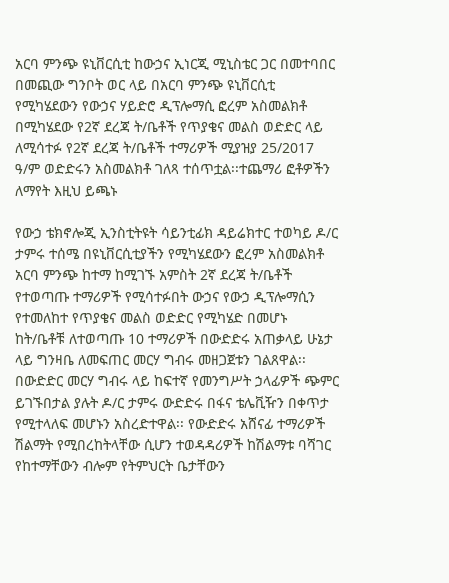አርባ ምንጭ ዩኒቨርሲቲ ከውኃና ኢነርጂ ሚኒስቴር ጋር በመተባበር በመጪው ግንቦት ወር ላይ በአርባ ምንጭ ዩኒቨርሲቲ የሚካሄደውን የውኃና ሃይድሮ ዲፕሎማሲ ፎረም አስመልክቶ በሚካሄደው የ2ኛ ደረጃ ት/ቤቶች የጥያቄና መልስ ወድድር ላይ ለሚሳተፉ የ2ኛ ደረጃ ት/ቤቶች ተማሪዎች ሚያዝያ 25/2017 ዓ/ም ወድድሩን አስመልክቶ ገለጻ ተሰጥቷል፡፡ተጨማሪ ፎቶዎችን ለማየት እዚህ ይጫኑ

የውኃ ቴክኖሎጂ ኢንስቲትዩት ሳይንቲፊክ ዳይሬክተር ተወካይ ዶ/ር ታምሩ ተሰሜ በዩኒቨርሲቲያችን የሚካሄደውን ፎረም አስመልክቶ አርባ ምንጭ ከተማ ከሚገኙ አምስት 2ኛ ደረጃ ት/ቤቶች የተወጣጡ ተማሪዎች የሚሳተፉበት ውኃና የውኃ ዲፕሎማሲን የተመለከተ የጥያቄና መልስ ወድድር የሚካሄድ በመሆኑ ከት/ቤቶቹ ለተወጣጡ 10 ተማሪዎች በውድድሩ አጠቃላይ ሁኔታ ላይ ግንዛቤ ለመፍጠር መርሃ ግብሩ መዘጋጀቱን ገልጸዋል፡፡ በውድድር መርሃ ግብሩ ላይ ከፍተኛ የመንግሥት ኃላፊዎች ጭምር ይገኙበታል ያሉት ዶ/ር ታምሩ ውድድሩ በፋና ቴሌቪዥን በቀጥታ የሚተላለፍ መሆኑን አስረድተዋል፡፡ የውድድሩ አሸናፊ ተማሪዎች ሽልማት የሚበረከትላቸው ሲሆን ተወዳዳሪዎች ከሽልማቱ ባሻገር የከተማቸውን ብሎም የትምህርት ቤታቸውን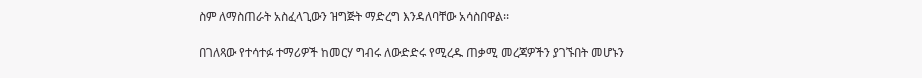ስም ለማስጠራት አስፈላጊውን ዝግጅት ማድረግ እንዳለባቸው አሳስበዋል፡፡

በገለጻው የተሳተፉ ተማሪዎች ከመርሃ ግብሩ ለውድድሩ የሚረዱ ጠቃሚ መረጃዎችን ያገኙበት መሆኑን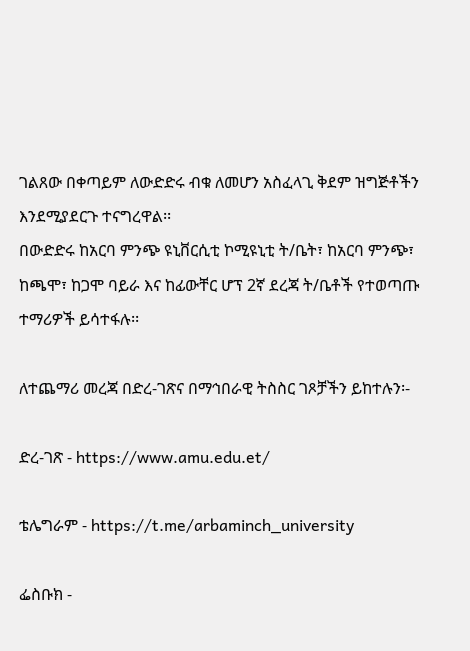ገልጸው በቀጣይም ለውድድሩ ብቁ ለመሆን አስፈላጊ ቅደም ዝግጅቶችን እንደሚያደርጉ ተናግረዋል፡፡
በውድድሩ ከአርባ ምንጭ ዩኒቨርሲቲ ኮሚዩኒቲ ት/ቤት፣ ከአርባ ምንጭ፣ ከጫሞ፣ ከጋሞ ባይራ እና ከፊውቸር ሆፕ 2ኛ ደረጃ ት/ቤቶች የተወጣጡ ተማሪዎች ይሳተፋሉ፡፡

ለተጨማሪ መረጃ በድረ-ገጽና በማኅበራዊ ትስስር ገጾቻችን ይከተሉን፡-

ድረ-ገጽ - https://www.amu.edu.et/

ቴሌግራም - https://t.me/arbaminch_university

ፌስቡክ -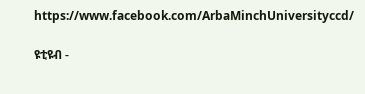https://www.facebook.com/ArbaMinchUniversityccd/

ዩቲዩብ -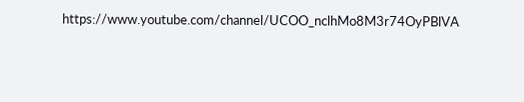https://www.youtube.com/channel/UCOO_nclhMo8M3r74OyPBlVA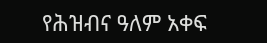የሕዝብና ዓለም አቀፍ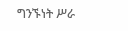ግንኙነት ሥራ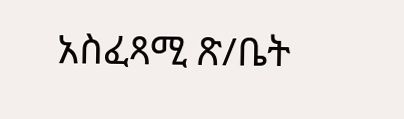አስፈጻሚ ጽ/ቤት